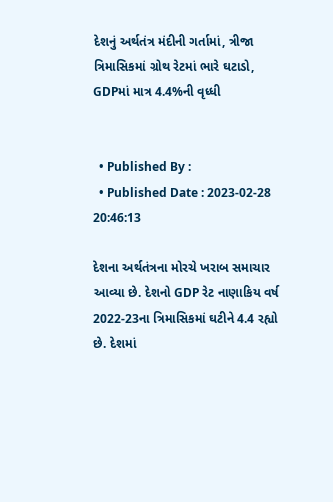દેશનું અર્થતંત્ર મંદીની ગર્તામાં, ત્રીજા ત્રિમાસિકમાં ગ્રોથ રેટમાં ભારે ઘટાડો, GDPમાં માત્ર 4.4%ની વૃધ્ધી


  • Published By :
  • Published Date : 2023-02-28 20:46:13

દેશના અર્થતંત્રના મોરચે ખરાબ સમાચાર આવ્યા છે. દેશનો GDP રેટ નાણાકિય વર્ષ 2022-23ના ત્રિમાસિકમાં ઘટીને 4.4 રહ્યો છે. દેશમાં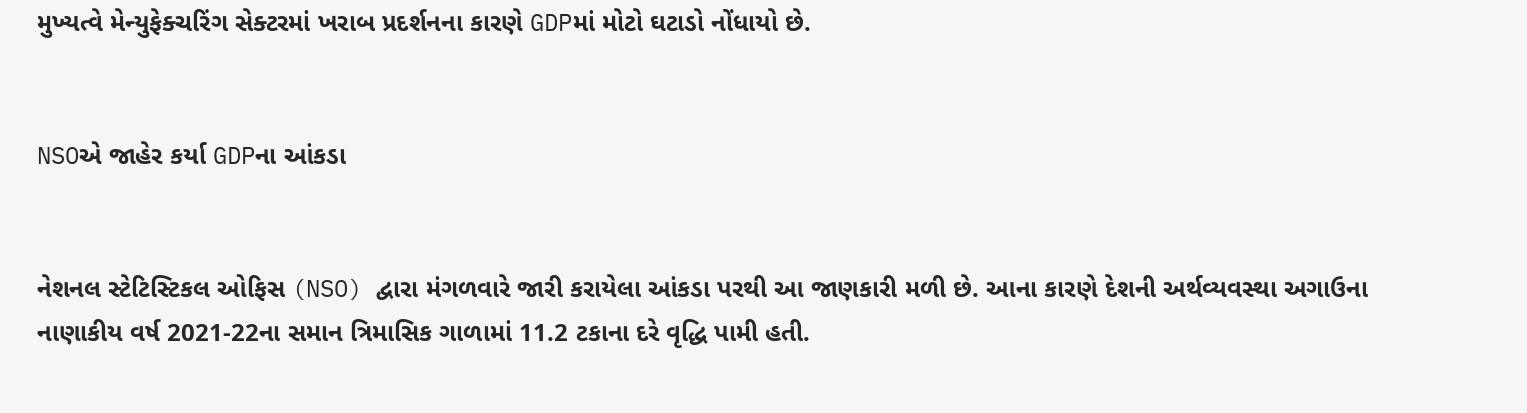મુખ્યત્વે મેન્યુફેક્ચરિંગ સેક્ટરમાં ખરાબ પ્રદર્શનના કારણે GDPમાં મોટો ઘટાડો નોંધાયો છે.


NSOએ જાહેર કર્યા GDPના આંકડા


નેશનલ સ્ટેટિસ્ટિકલ ઓફિસ (NSO) દ્વારા મંગળવારે જારી કરાયેલા આંકડા પરથી આ જાણકારી મળી છે. આના કારણે દેશની અર્થવ્યવસ્થા અગાઉના નાણાકીય વર્ષ 2021-22ના સમાન ત્રિમાસિક ગાળામાં 11.2 ટકાના દરે વૃદ્ધિ પામી હતી.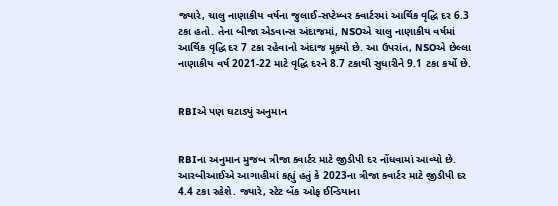જ્યારે, ચાલુ નાણાકીય વર્ષના જુલાઈ-સપ્ટેમ્બર ક્વાર્ટરમાં આર્થિક વૃદ્ધિ દર 6.3 ટકા હતો. તેના બીજા એડવાન્સ અંદાજમાં, NSOએ ચાલુ નાણાકીય વર્ષમાં આર્થિક વૃદ્ધિ દર 7 ટકા રહેવાનો અંદાજ મૂક્યો છે. આ ઉપરાંત, NSOએ છેલ્લા નાણાકીય વર્ષ 2021-22 માટે વૃદ્ધિ દરને 8.7 ટકાથી સુધારીને 9.1 ટકા કર્યો છે.


RBIએ પણ ઘટાડ્યું અનુમાન


RBIના અનુમાન મુજબ ત્રીજા ક્વાર્ટર માટે જીડીપી દર નોંધવામાં આવ્યો છે. આરબીઆઈએ આગાહીમાં કહ્યું હતું કે 2023ના ત્રીજા ક્વાર્ટર માટે જીડીપી દર 4.4 ટકા રહેશે. જ્યારે, સ્ટેટ બેંક ઓફ ઈન્ડિયાના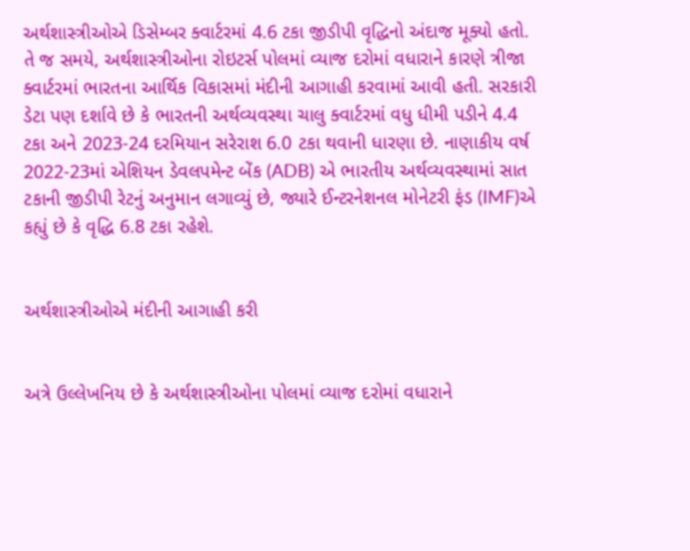અર્થશાસ્ત્રીઓએ ડિસેમ્બર ક્વાર્ટરમાં 4.6 ટકા જીડીપી વૃદ્ધિનો અંદાજ મૂક્યો હતો. તે જ સમયે, અર્થશાસ્ત્રીઓના રોઇટર્સ પોલમાં વ્યાજ દરોમાં વધારાને કારણે ત્રીજા ક્વાર્ટરમાં ભારતના આર્થિક વિકાસમાં મંદીની આગાહી કરવામાં આવી હતી. સરકારી ડેટા પણ દર્શાવે છે કે ભારતની અર્થવ્યવસ્થા ચાલુ ક્વાર્ટરમાં વધુ ધીમી પડીને 4.4 ટકા અને 2023-24 દરમિયાન સરેરાશ 6.0 ટકા થવાની ધારણા છે. નાણાકીય વર્ષ 2022-23માં એશિયન ડેવલપમેન્ટ બેંક (ADB) એ ભારતીય અર્થવ્યવસ્થામાં સાત ટકાની જીડીપી રેટનું અનુમાન લગાવ્યું છે, જ્યારે ઈન્ટરનેશનલ મોનેટરી ફંડ (IMF)એ કહ્યું છે કે વૃદ્ધિ 6.8 ટકા રહેશે.


અર્થશાસ્ત્રીઓએ મંદીની આગાહી કરી


અત્રે ઉલ્લેખનિય છે કે અર્થશાસ્ત્રીઓના પોલમાં વ્યાજ દરોમાં વધારાને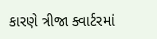કારણે ત્રીજા ક્વાર્ટરમાં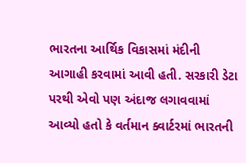ભારતના આર્થિક વિકાસમાં મંદીની આગાહી કરવામાં આવી હતી. સરકારી ડેટા પરથી એવો પણ અંદાજ લગાવવામાં આવ્યો હતો કે વર્તમાન ક્વાર્ટરમાં ભારતની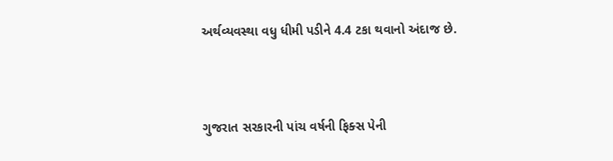અર્થવ્યવસ્થા વધુ ધીમી પડીને 4.4 ટકા થવાનો અંદાજ છે.



ગુજરાત સરકારની પાંચ વર્ષની ફિક્સ પેની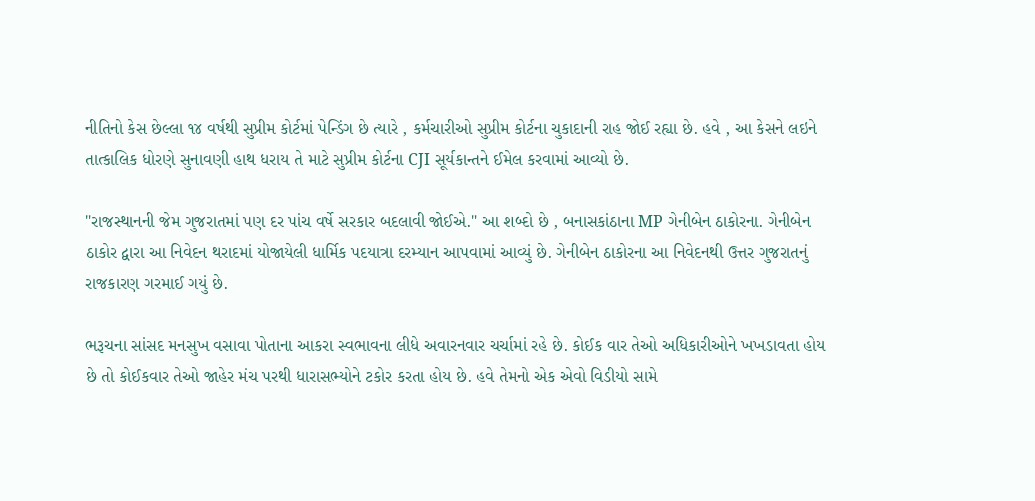નીતિનો કેસ છેલ્લા ૧૪ વર્ષથી સુપ્રીમ કોર્ટમાં પેન્ડિંગ છે ત્યારે , કર્મચારીઓ સુપ્રીમ કોર્ટના ચુકાદાની રાહ જોઈ રહ્યા છે. હવે , આ કેસને લઇને તાત્કાલિક ધોરણે સુનાવણી હાથ ધરાય તે માટે સુપ્રીમ કોર્ટના CJI સૂર્યકાન્તને ઈમેલ કરવામાં આવ્યો છે.

"રાજસ્થાનની જેમ ગુજરાતમાં પણ દર પાંચ વર્ષે સરકાર બદલાવી જોઈએ." આ શબ્દો છે , બનાસકાંઠાના MP ગેનીબેન ઠાકોરના. ગેનીબેન ઠાકોર દ્વારા આ નિવેદન થરાદમાં યોજાયેલી ધાર્મિક પદયાત્રા દરમ્યાન આપવામાં આવ્યું છે. ગેનીબેન ઠાકોરના આ નિવેદનથી ઉત્તર ગુજરાતનું રાજકારણ ગરમાઈ ગયું છે.

ભરૂચના સાંસદ મનસુખ વસાવા પોતાના આકરા સ્વભાવના લીધે અવારનવાર ચર્ચામાં રહે છે. કોઈક વાર તેઓ અધિકારીઓને ખખડાવતા હોય છે તો કોઈકવાર તેઓ જાહેર મંચ પરથી ધારાસભ્યોને ટકોર કરતા હોય છે. હવે તેમનો એક એવો વિડીયો સામે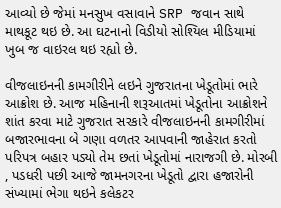આવ્યો છે જેમાં મનસુખ વસાવાને SRP જવાન સાથે માથકૂટ થઇ છે. આ ઘટનાનો વિડીયો સોશ્યિલ મીડિયામાં ખુબ જ વાઇરલ થઇ રહ્યો છે.

વીજલાઇનની કામગીરીને લઇને ગુજરાતના ખેડૂતોમાં ભારે આક્રોશ છે. આજ મહિનાની શરૂઆતમાં ખેડૂતોના આક્રોશને શાંત કરવા માટે ગુજરાત સરકારે વીજલાઇનની કામગીરીમાં બજારભાવના બે ગણા વળતર આપવાની જાહેરાત કરતો પરિપત્ર બહાર પડ્યો તેમ છતાં ખેડૂતોમાં નારાજગી છે. મોરબી , પડધરી પછી આજે જામનગરના ખેડૂતો દ્વારા હજારોની સંખ્યામાં ભેગા થઇને કલેકટર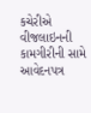કચેરીએ વીજલાઇનની કામગીરીની સામે આવેદનપત્ર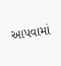આપવામાં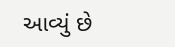આવ્યું છે